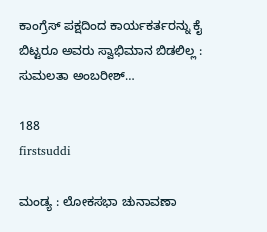ಕಾಂಗ್ರೆಸ್ ಪಕ್ಷದಿಂದ ಕಾರ್ಯಕರ್ತರನ್ನು ಕೈ ಬಿಟ್ಟರೂ ಅವರು ಸ್ವಾಭಿಮಾನ ಬಿಡಲಿಲ್ಲ : ಸುಮಲತಾ ಅಂಬರೀಶ್…

188
firstsuddi

ಮಂಡ್ಯ : ಲೋಕಸಭಾ ಚುನಾವಣಾ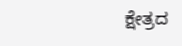ಕ್ಷೇತ್ರದ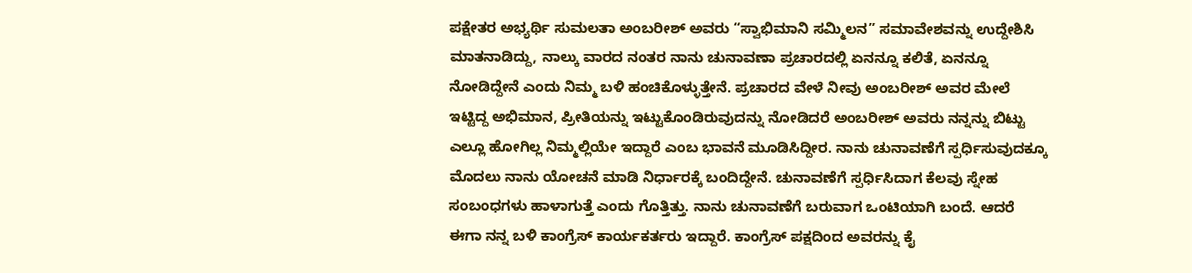ಪಕ್ಷೇತರ ಅಭ್ಯರ್ಥಿ ಸುಮಲತಾ ಅಂಬರೀಶ್ ಅವರು “ಸ್ವಾಭಿಮಾನಿ ಸಮ್ಮಿಲನ” ಸಮಾವೇಶವನ್ನು ಉದ್ದೇಶಿಸಿ ಮಾತನಾಡಿದ್ದು, ನಾಲ್ಕು ವಾರದ ನಂತರ ನಾನು ಚುನಾವಣಾ ಪ್ರಚಾರದಲ್ಲಿ ಏನನ್ನೂ ಕಲಿತೆ, ಏನನ್ನೂ ನೋಡಿದ್ದೇನೆ ಎಂದು ನಿಮ್ಮ ಬಳಿ ಹಂಚಿಕೊಳ್ಳುತ್ತೇನೆ. ಪ್ರಚಾರದ ವೇಳೆ ನೀವು ಅಂಬರೀಶ್ ಅವರ ಮೇಲೆ ಇಟ್ಟಿದ್ದ ಅಭಿಮಾನ, ಪ್ರೀತಿಯನ್ನು ಇಟ್ಟುಕೊಂಡಿರುವುದನ್ನು ನೋಡಿದರೆ ಅಂಬರೀಶ್ ಅವರು ನನ್ನನ್ನು ಬಿಟ್ಟು ಎಲ್ಲೂ ಹೋಗಿಲ್ಲ ನಿಮ್ಮಲ್ಲಿಯೇ ಇದ್ದಾರೆ ಎಂಬ ಭಾವನೆ ಮೂಡಿಸಿದ್ದೀರ. ನಾನು ಚುನಾವಣೆಗೆ ಸ್ಪರ್ಧಿಸುವುದಕ್ಕೂ ಮೊದಲು ನಾನು ಯೋಚನೆ ಮಾಡಿ ನಿರ್ಧಾರಕ್ಕೆ ಬಂದಿದ್ದೇನೆ. ಚುನಾವಣೆಗೆ ಸ್ಪರ್ಧಿಸಿದಾಗ ಕೆಲವು ಸ್ನೇಹ ಸಂಬಂಧಗಳು ಹಾಳಾಗುತ್ತೆ ಎಂದು ಗೊತ್ತಿತ್ತು. ನಾನು ಚುನಾವಣೆಗೆ ಬರುವಾಗ ಒಂಟಿಯಾಗಿ ಬಂದೆ. ಆದರೆ ಈಗಾ ನನ್ನ ಬಳಿ ಕಾಂಗ್ರೆಸ್ ಕಾರ್ಯಕರ್ತರು ಇದ್ದಾರೆ. ಕಾಂಗ್ರೆಸ್ ಪಕ್ಷದಿಂದ ಅವರನ್ನು ಕೈ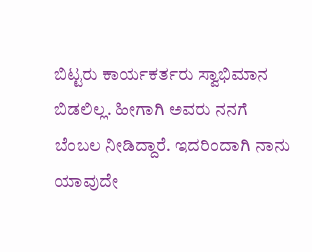ಬಿಟ್ಟರು ಕಾರ್ಯಕರ್ತರು ಸ್ವಾಭಿಮಾನ ಬಿಡಲಿಲ್ಲ. ಹೀಗಾಗಿ ಅವರು ನನಗೆ ಬೆಂಬಲ ನೀಡಿದ್ದಾರೆ. ಇದರಿಂದಾಗಿ ನಾನು ಯಾವುದೇ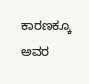ಕಾರಣಕ್ಕೂ ಅವರ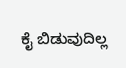ಕೈ ಬಿಡುವುದಿಲ್ಲ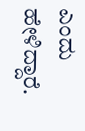ಎಂದು ಹೇಳಿದ್ದಾರೆ.